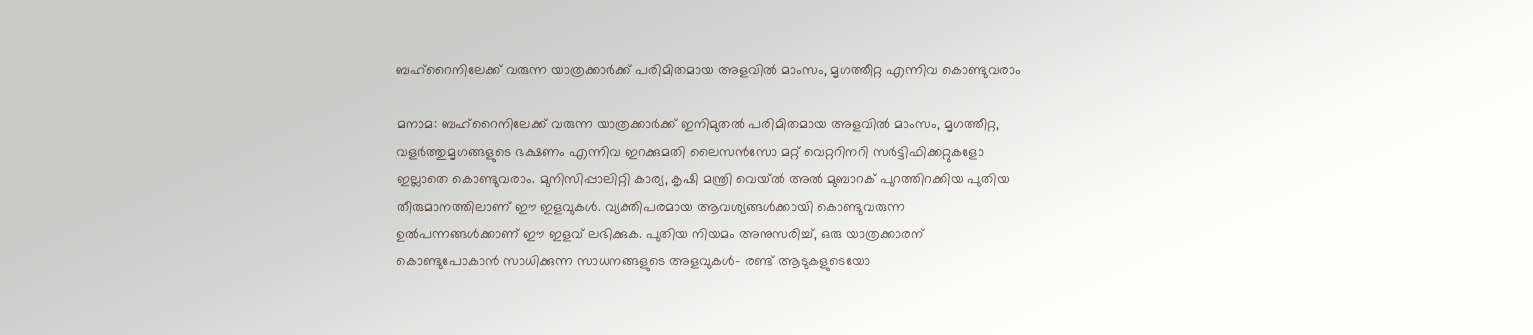ബഹ്റൈനിലേക്ക് വരുന്ന യാത്രക്കാർക്ക് പരിമിതമായ അളവിൽ മാംസം, മൃഗത്തീറ്റ എന്നിവ കൊണ്ടുവരാം

മനാമ: ബഹ്റൈനിലേക്ക് വരുന്ന യാത്രക്കാർക്ക് ഇനിമുതൽ പരിമിതമായ അളവിൽ മാംസം, മൃഗത്തീറ്റ, വളർത്തുമൃഗങ്ങളുടെ ഭക്ഷണം എന്നിവ ഇറക്കുമതി ലൈസൻസോ മറ്റ് വെറ്ററിനറി സർട്ടിഫിക്കറ്റുകളോ ഇല്ലാതെ കൊണ്ടുവരാം. മുനിസിപ്പാലിറ്റി കാര്യ, കൃഷി മന്ത്രി വെയ്ൽ അൽ മുബാറക് പുറത്തിറക്കിയ പുതിയ തീരുമാനത്തിലാണ് ഈ ഇളവുകൾ. വ്യക്തിപരമായ ആവശ്യങ്ങൾക്കായി കൊണ്ടുവരുന്ന ഉൽപന്നങ്ങൾക്കാണ് ഈ ഇളവ് ലഭിക്കുക. പുതിയ നിയമം അനുസരിച്ച്, ഒരു യാത്രക്കാരന് കൊണ്ടുപോകാൻ സാധിക്കുന്ന സാധനങ്ങളുടെ അളവുകൾ- രണ്ട് ആടുകളുടെയോ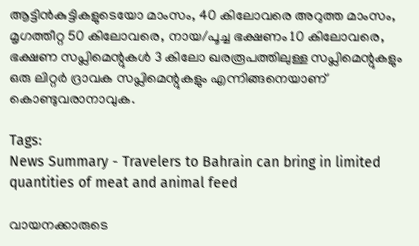ആട്ടിൻകുട്ടികളുടെയോ മാംസം, 40 കിലോവരെ അറുത്ത മാംസം, മൃഗത്തീറ്റ 50 കിലോവരെ, നായ/പൂച്ച ഭക്ഷണം 10 കിലോവരെ, ഭക്ഷണ സപ്ലിമെന്റുകൾ 3 കിലോ ഖരരൂപത്തിലുള്ള സപ്ലിമെന്റുകളും ഒരു ലിറ്റർ ദ്രാവക സപ്ലിമെന്റുകളും എന്നിങ്ങനെയാണ് കൊണ്ടുവരാനാവുക.

Tags:
News Summary - Travelers to Bahrain can bring in limited quantities of meat and animal feed

വായനക്കാരുടെ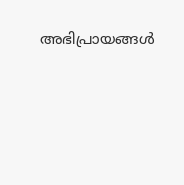അഭിപ്രായങ്ങള്‍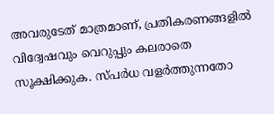അവരുടേത് മാത്രമാണ്, പ്രതികരണങ്ങളിൽ വിദ്വേഷവും വെറുപ്പും കലരാതെ സൂക്ഷിക്കുക. സ്പർധ വളർത്തുന്നതോ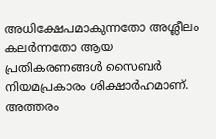അധിക്ഷേപമാകുന്നതോ അശ്ലീലം കലർന്നതോ ആയ പ്രതികരണങ്ങൾ സൈബർ നിയമപ്രകാരം ശിക്ഷാർഹമാണ്. അത്തരം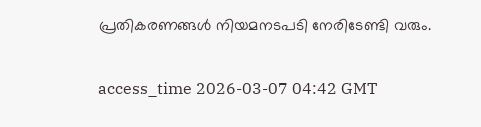പ്രതികരണങ്ങൾ നിയമനടപടി നേരിടേണ്ടി വരും.

access_time 2026-03-07 04:42 GMT